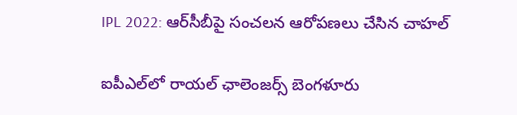IPL 2022: ఆర్‌సీబీపై సంచలన ఆరోపణలు చేసిన చాహల్

ఐపీఎల్‌లో రాయల్ ఛాలెంజర్స్ బెంగళూరు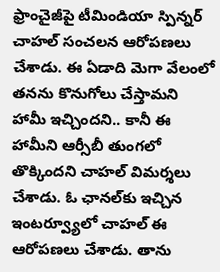ఫ్రాంచైజీపై టీమిండియా స్పిన్నర్ చాహల్ సంచలన ఆరోపణలు చేశాడు. ఈ ఏడాది మెగా వేలంలో తనను కొనుగోలు చేస్తామని హామీ ఇచ్చిందని.. కానీ ఈ హామీని ఆర్సీబీ తుంగలో తొక్కిందని చాహల్ విమర్శలు చేశాడు. ఓ ఛానల్‌కు ఇచ్చిన ఇంటర్వ్యూలో చాహల్ ఈ ఆరోపణలు చేశాడు. తాను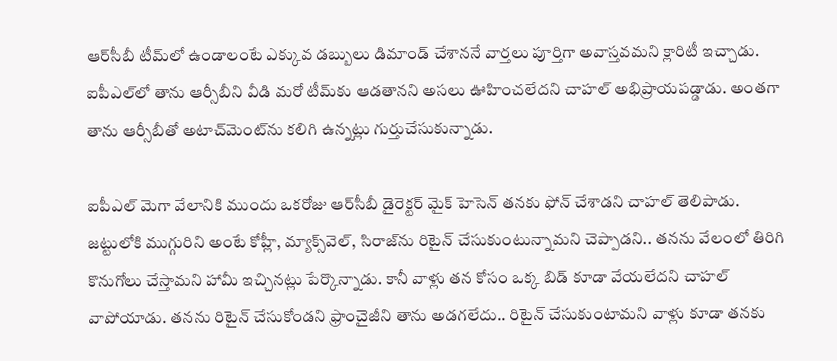ఆర్‌సీబీ టీమ్‌లో ఉండాలంటే ఎక్కువ డబ్బులు డిమాండ్ చేశాననే వార్తలు పూర్తిగా అవాస్తవమని క్లారిటీ ఇచ్చాడు. ఐపీఎల్‌లో తాను ఆర్సీబీని వీడి మరో టీమ్‌కు ఆడతానని అసలు ఊహించలేదని చాహల్ అభిప్రాయపడ్డాడు. అంతగా తాను ఆర్సీబీతో అటాచ్‌మెంట్‌ను కలిగి ఉన్నట్లు గుర్తుచేసుకున్నాడు.

ఐపీఎల్ మెగా వేలానికి ముందు ఒకరోజు ఆర్‌‌‌‌‌‌‌‌సీబీ డైరెక్టర్ మైక్ హెసెన్ తనకు ఫోన్ చేశాడని చాహల్ తెలిపాడు. జట్టులోకి ముగ్గురిని అంటే కోహ్లీ, మ్యాక్స్‌‌‌‌‌‌‌‌వెల్, సిరాజ్‌‌‌‌‌‌‌‌ను రిటైన్‌‌‌‌‌‌‌‌ చేసుకుంటున్నామని చెప్పాడని.. తనను వేలంలో తిరిగి కొనుగోలు చేస్తామని హామీ ఇచ్చినట్లు పేర్కొన్నాడు. కానీ వాళ్లు తన కోసం ఒక్క బిడ్‌‌‌‌‌‌‌‌ కూడా వేయలేదని చాహల్ వాపోయాడు. తనను రిటైన్ చేసుకోండని ఫ్రాంచైజీని తాను అడగలేదు.. రిటైన్ చేసుకుంటామని వాళ్లు కూడా తనకు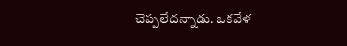చెప్పలేదన్నాడు. ఒకవేళ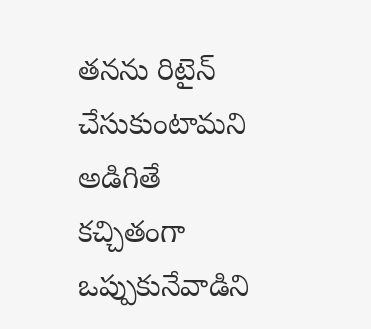తనను రిటైన్‌‌‌‌‌‌‌‌ చేసుకుంటామని అడిగితే కచ్చితంగా ఒప్పుకునేవాడిని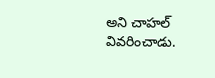అని చాహల్ వివరించాడు.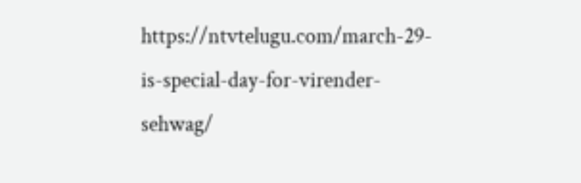https://ntvtelugu.com/march-29-is-special-day-for-virender-sehwag/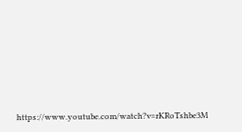https://www.youtube.com/watch?v=rKRoTshbe3M